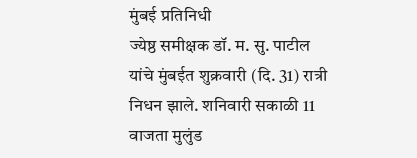मुंबई प्रतिनिधी
ज्येष्ठ समीक्षक डॉ. म. सु. पाटील यांचे मुंबईत शुक्रवारी (दि. 31) रात्री निधन झाले. शनिवारी सकाळी 11 वाजता मुलुंड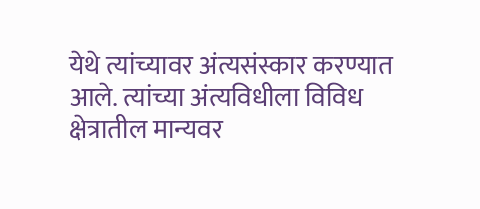येथे त्यांच्यावर अंत्यसंस्कार करण्यात आले. त्यांच्या अंत्यविधीला विविध क्षेत्रातील मान्यवर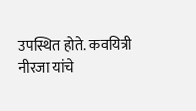उपस्थित होते. कवयित्री नीरजा यांचे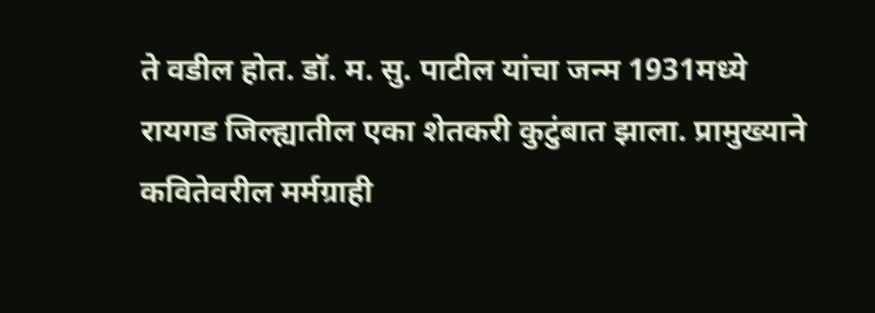ते वडील होत. डॉ. म. सु. पाटील यांचा जन्म 1931मध्ये रायगड जिल्ह्यातील एका शेतकरी कुटुंबात झाला. प्रामुख्याने कवितेवरील मर्मग्राही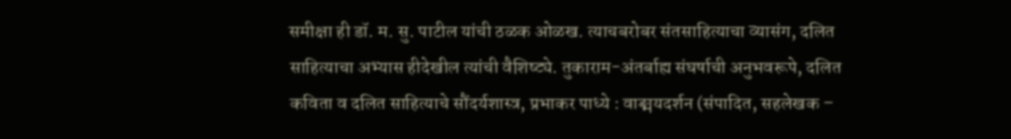समीक्षा ही डॉ. म. सु. पाटील यांची ठळक ओळख. त्याचबरोबर संतसाहित्याचा व्यासंग, दलित साहित्याचा अभ्यास हीदेखील त्यांची वैशिष्ट्ये. तुकाराम-अंतर्बाह्य संघर्षाची अनुभवरूपे, दलित कविता व दलित साहित्याचे सौंदर्यशास्त्र, प्रभाकर पाध्ये : वाङ्मयदर्शन (संपादित, सहलेखक –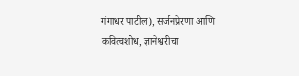गंगाधर पाटील), सर्जनप्रेरणा आणि कवित्वशोध, ज्ञानेश्वरीचा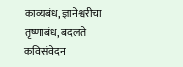काव्यबंध, ज्ञानेश्वरीचा तृष्णाबंध, बदलते कविसंवेदन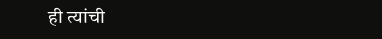ही त्यांची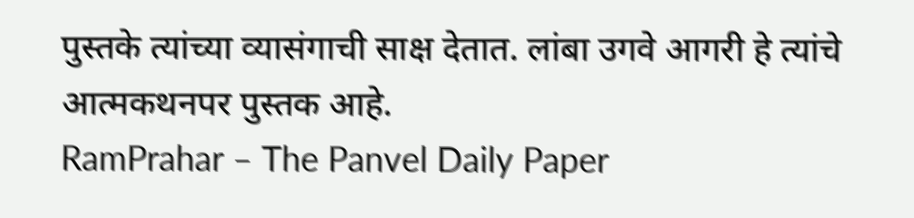पुस्तके त्यांच्या व्यासंगाची साक्ष देतात. लांबा उगवे आगरी हे त्यांचे आत्मकथनपर पुस्तक आहे.
RamPrahar – The Panvel Daily Paper